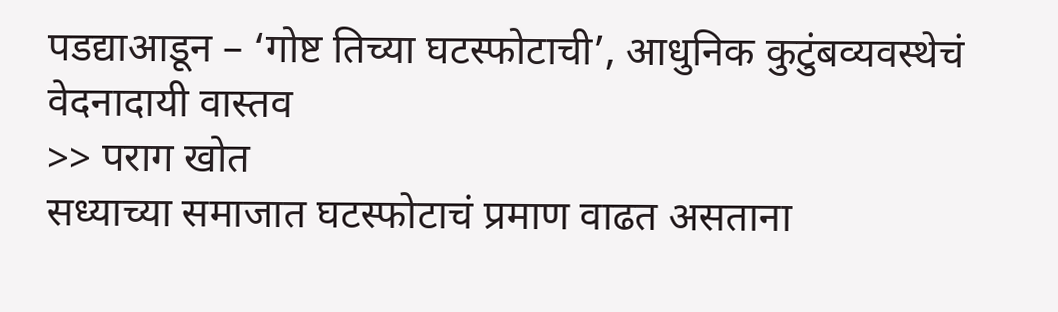पडद्याआडून – ‘गोष्ट तिच्या घटस्फोटाची’, आधुनिक कुटुंबव्यवस्थेचं वेदनादायी वास्तव
>> पराग खोत
सध्याच्या समाजात घटस्फोटाचं प्रमाण वाढत असताना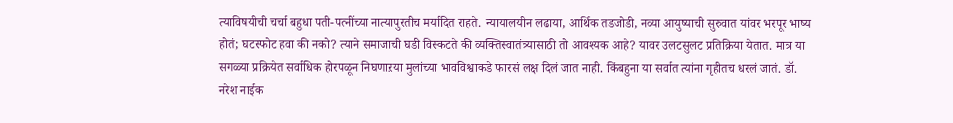त्याविषयीची चर्चा बहुधा पती-पत्नींच्या नात्यापुरतीच मर्यादित राहते. न्यायालयीन लढाया, आर्थिक तडजोडी, नव्या आयुष्याची सुरुवात यांवर भरपूर भाष्य होतं; घटस्फोट हवा की नको? त्याने समाजाची घडी विस्कटते की व्यक्तिस्वातंत्र्यासाठी तो आवश्यक आहे? यावर उलटसुलट प्रतिक्रिया येतात. मात्र या सगळ्या प्रक्रियेत सर्वाधिक होरपळून निघणाऱया मुलांच्या भावविश्वाकडे फारसं लक्ष दिलं जात नाही. किंबहुना या सर्वात त्यांना गृहीतच धरलं जातं. डॉ. नरेश नाईक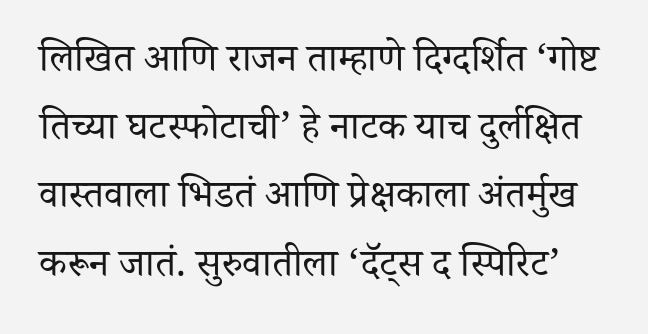लिखित आणि राजन ताम्हाणे दिग्दर्शित ‘गोष्ट तिच्या घटस्फोटाची’ हे नाटक याच दुर्लक्षित वास्तवाला भिडतं आणि प्रेक्षकाला अंतर्मुख करून जातं. सुरुवातीला ‘दॅट्स द स्पिरिट’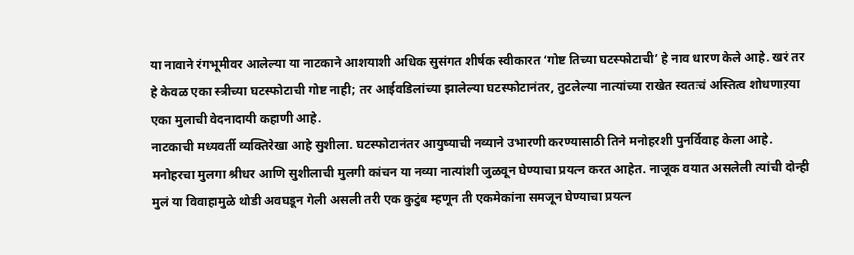या नावाने रंगभूमीवर आलेल्या या नाटकाने आशयाशी अधिक सुसंगत शीर्षक स्वीकारत ‘गोष्ट तिच्या घटस्फोटाची’ हे नाव धारण केले आहे. खरं तर हे केवळ एका स्त्रीच्या घटस्फोटाची गोष्ट नाही; तर आईवडिलांच्या झालेल्या घटस्फोटानंतर, तुटलेल्या नात्यांच्या राखेत स्वतःचं अस्तित्व शोधणाऱया एका मुलाची वेदनादायी कहाणी आहे.
नाटकाची मध्यवर्ती व्यक्तिरेखा आहे सुशीला. घटस्फोटानंतर आयुष्याची नव्याने उभारणी करण्यासाठी तिने मनोहरशी पुनर्विवाह केला आहे. मनोहरचा मुलगा श्रीधर आणि सुशीलाची मुलगी कांचन या नव्या नात्यांशी जुळवून घेण्याचा प्रयत्न करत आहेत. नाजूक वयात असलेली त्यांची दोन्ही मुलं या विवाहामुळे थोडी अवघडून गेली असली तरी एक कुटुंब म्हणून ती एकमेकांना समजून घेण्याचा प्रयत्न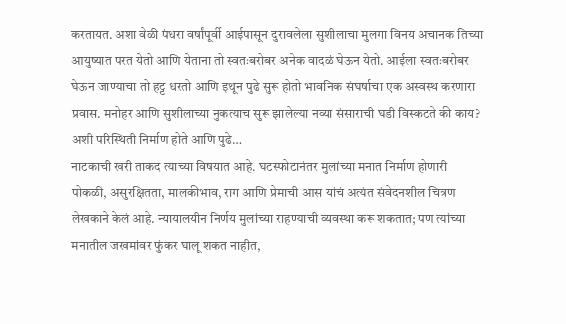करतायत. अशा वेळी पंधरा वर्षांपूर्वी आईपासून दुरावलेला सुशीलाचा मुलगा विनय अचानक तिच्या आयुष्यात परत येतो आणि येताना तो स्वतःबरोबर अनेक वादळं घेऊन येतो. आईला स्वतःबरोबर घेऊन जाण्याचा तो हट्ट धरतो आणि इथून पुढे सुरू होतो भावनिक संघर्षाचा एक अस्वस्थ करणारा प्रवास. मनोहर आणि सुशीलाच्या नुकत्याच सुरू झालेल्या नव्या संसाराची घडी विस्कटते की काय? अशी परिस्थिती निर्माण होते आणि पुढे…
नाटकाची खरी ताकद त्याच्या विषयात आहे. घटस्फोटानंतर मुलांच्या मनात निर्माण होणारी पोकळी, असुरक्षितता, मालकीभाव, राग आणि प्रेमाची आस यांचं अत्यंत संवेदनशील चित्रण लेखकाने केलं आहे. न्यायालयीन निर्णय मुलांच्या राहण्याची व्यवस्था करू शकतात; पण त्यांच्या मनातील जखमांवर फुंकर घालू शकत नाहीत,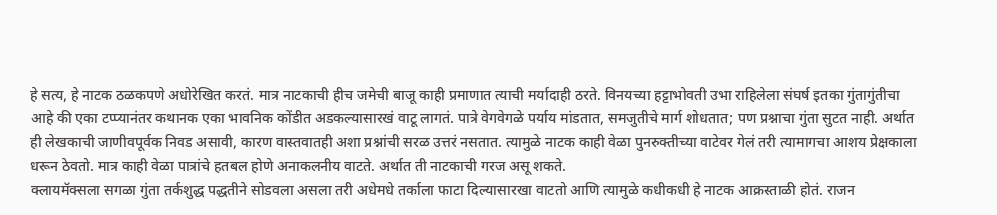हे सत्य, हे नाटक ठळकपणे अधोरेखित करतं. मात्र नाटकाची हीच जमेची बाजू काही प्रमाणात त्याची मर्यादाही ठरते. विनयच्या हट्टाभोवती उभा राहिलेला संघर्ष इतका गुंतागुंतीचा आहे की एका टप्प्यानंतर कथानक एका भावनिक कोंडीत अडकल्यासारखं वाटू लागतं. पात्रे वेगवेगळे पर्याय मांडतात, समजुतीचे मार्ग शोधतात; पण प्रश्नाचा गुंता सुटत नाही. अर्थात ही लेखकाची जाणीवपूर्वक निवड असावी, कारण वास्तवातही अशा प्रश्नांची सरळ उत्तरं नसतात. त्यामुळे नाटक काही वेळा पुनरुक्तीच्या वाटेवर गेलं तरी त्यामागचा आशय प्रेक्षकाला धरून ठेवतो. मात्र काही वेळा पात्रांचे हतबल होणे अनाकलनीय वाटते. अर्थात ती नाटकाची गरज असू शकते.
क्लायमॅक्सला सगळा गुंता तर्कशुद्ध पद्धतीने सोडवला असला तरी अधेमधे तर्काला फाटा दिल्यासारखा वाटतो आणि त्यामुळे कधीकधी हे नाटक आक्रस्ताळी होतं. राजन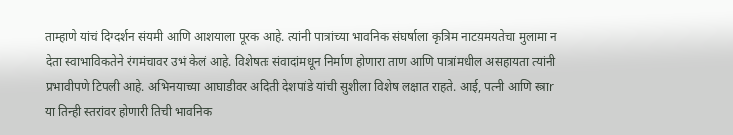ताम्हाणे यांचं दिग्दर्शन संयमी आणि आशयाला पूरक आहे. त्यांनी पात्रांच्या भावनिक संघर्षाला कृत्रिम नाटय़मयतेचा मुलामा न देता स्वाभाविकतेने रंगमंचावर उभं केलं आहे. विशेषतः संवादांमधून निर्माण होणारा ताण आणि पात्रांमधील असहायता त्यांनी प्रभावीपणे टिपली आहे. अभिनयाच्या आघाडीवर अदिती देशपांडे यांची सुशीला विशेष लक्षात राहते. आई, पत्नी आणि स्त्राr या तिन्ही स्तरांवर होणारी तिची भावनिक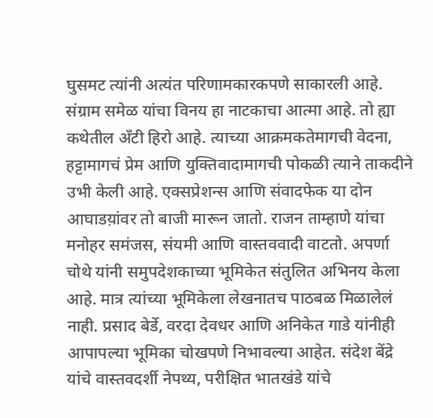घुसमट त्यांनी अत्यंत परिणामकारकपणे साकारली आहे. संग्राम समेळ यांचा विनय हा नाटकाचा आत्मा आहे. तो ह्या कथेतील अँटी हिरो आहे. त्याच्या आक्रमकतेमागची वेदना, हट्टामागचं प्रेम आणि युक्तिवादामागची पोकळी त्याने ताकदीने उभी केली आहे. एक्सप्रेशन्स आणि संवादफेक या दोन आघाडय़ांवर तो बाजी मारून जातो. राजन ताम्हाणे यांचा मनोहर समंजस, संयमी आणि वास्तववादी वाटतो. अपर्णा चोथे यांनी समुपदेशकाच्या भूमिकेत संतुलित अभिनय केला आहे. मात्र त्यांच्या भूमिकेला लेखनातच पाठबळ मिळालेलं नाही. प्रसाद बेर्डे, वरदा देवधर आणि अनिकेत गाडे यांनीही आपापल्या भूमिका चोखपणे निभावल्या आहेत. संदेश बेंद्रे यांचे वास्तवदर्शी नेपथ्य, परीक्षित भातखंडे यांचे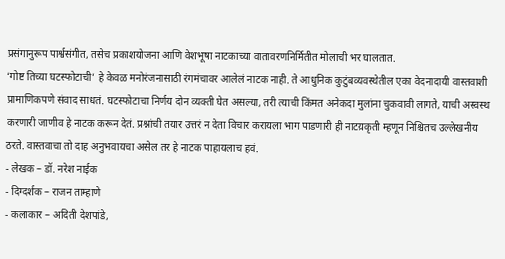प्रसंगानुरूप पार्श्वसंगीत, तसेच प्रकाशयोजना आणि वेशभूषा नाटकाच्या वातावरणनिर्मितीत मोलाची भर घालतात.
‘गोष्ट तिच्या घटस्फोटाची’ हे केवळ मनोरंजनासाठी रंगमंचावर आलेलं नाटक नाही. ते आधुनिक कुटुंबव्यवस्थेतील एका वेदनादायी वास्तवाशी प्रामाणिकपणे संवाद साधतं. घटस्फोटाचा निर्णय दोन व्यक्ती घेत असल्या, तरी त्याची किंमत अनेकदा मुलांना चुकवावी लागते, याची अस्वस्थ करणारी जाणीव हे नाटक करून देतं. प्रश्नांची तयार उत्तरं न देता विचार करायला भाग पाडणारी ही नाटय़कृती म्हणून निश्चितच उल्लेखनीय ठरते. वास्तवाचा तो दाह अनुभवायचा असेल तर हे नाटक पाहायलाच हवं.
- लेखक – डॉ. नरेश नाईक
- दिग्दर्शक – राजन ताम्हाणे
- कलाकार – अदिती देशपांडे,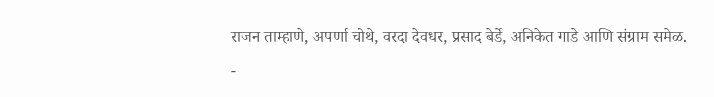राजन ताम्हाणे, अपर्णा चोथे, वरदा देवधर, प्रसाद बेर्डे, अनिकेत गाडे आणि संग्राम समेळ.
-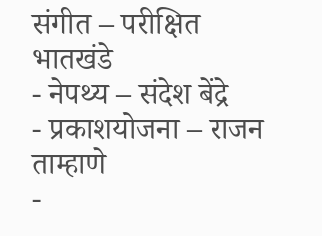संगीत – परीक्षित भातखंडे
- नेपथ्य – संदेश बेंद्रे
- प्रकाशयोजना – राजन ताम्हाणे
-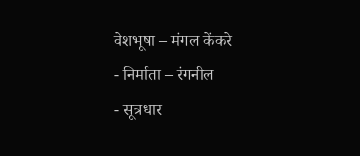वेशभूषा – मंगल केंकरे
- निर्माता – रंगनील
- सूत्रधार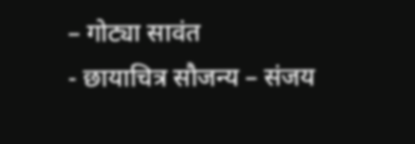– गोट्या सावंत
- छायाचित्र सौजन्य – संजय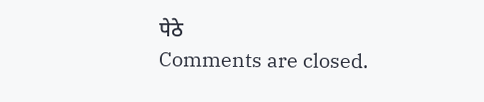पेठे
Comments are closed.